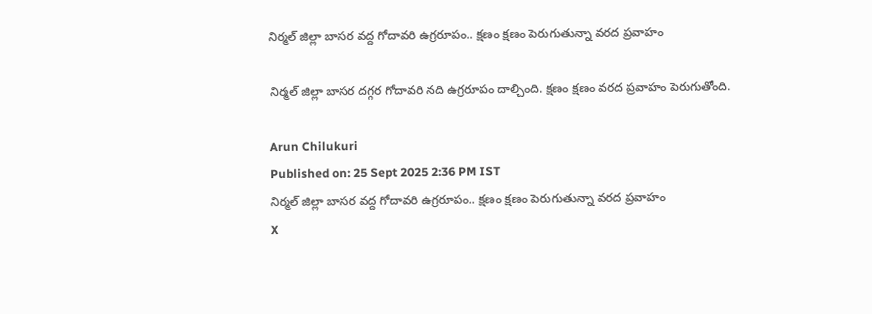నిర్మల్ జిల్లా బాసర వద్ద గోదావరి ఉగ్రరూపం.. క్షణం ‌క్షణం పెరుగుతున్నా వరద ప్రవాహం

నిర్మల్ జిల్లా బాసర దగ్గర గోదావరి నది ఉగ్రరూపం దాల్చింది. క్షణం క్షణం వరద ప్రవాహం పెరుగుతోంది.

Arun Chilukuri
Published on: 25 Sept 2025 2:36 PM IST
నిర్మల్ జిల్లా బాసర వద్ద గోదావరి ఉగ్రరూపం.. క్షణం ‌క్షణం పెరుగుతున్నా వరద ప్రవాహం
X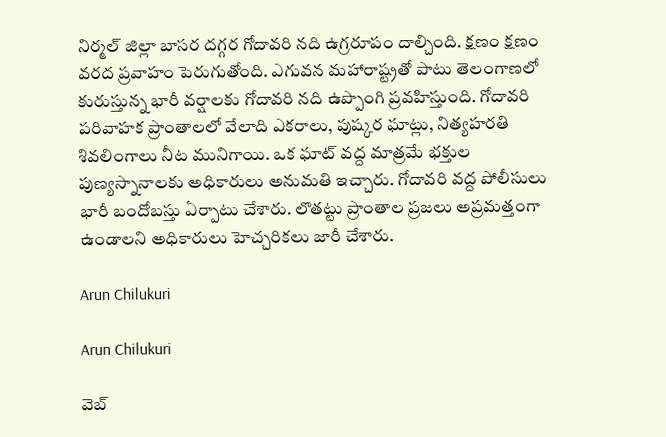నిర్మల్ జిల్లా బాసర దగ్గర గోదావరి నది ఉగ్రరూపం దాల్చింది. క్షణం క్షణం వరద ప్రవాహం పెరుగుతోంది. ఎగువన మహారాష్ట్రతో పాటు తెలంగాణలో కురుస్తున్న భారీ వర్షాలకు గోదావరి నది ఉప్పొంగి ప్రవహిస్తుంది. గోదావరి పరివాహక ప్రాంతాలలో వేలాది ఎకరాలు, పుష్కర ఘాట్లు, నిత్యహరతి శివలింగాలు నీట మునిగాయి. ఒక ఘాట్ వద్ద మాత్రమే భక్తుల‌ పుణ్యస్నానాలకు అధికారులు అనుమతి ఇచ్చారు. గోదావరి వద్ద పోలీసులు భారీ బందోబస్తు ఏర్పాటు చేశారు. లొతట్టు ప్రాంతాల ప్రజలు అప్రమత్తంగా ఉండాలని అధికారులు హెచ్చరికలు జారీ చేశారు.

Arun Chilukuri

Arun Chilukuri

వెబ్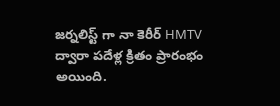జర్నలిస్ట్ గా నా కెరీర్ HMTV ద్వారా పదేళ్ల క్రితం ప్రారంభం అయింది.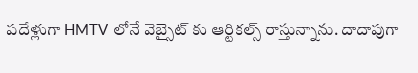పదేళ్లుగా HMTV లోనే వెబ్సైట్ కు ఆర్టికల్స్ రాస్తున్నాను. దాదాపుగా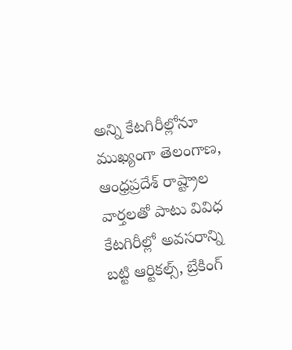అన్ని కేటగిరీల్లోనూ ముఖ్యంగా తెలంగాణ, ఆంధ్రప్రదేశ్ రాష్ట్రాల వార్తలతో పాటు వివిధ కేటగిరీల్లో అవసరాన్ని బట్టి ఆర్టికల్స్, బ్రేకింగ్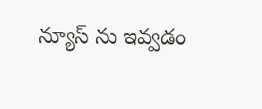న్యూస్ ను ఇవ్వడం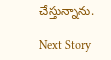చేస్తున్నాను.

Next Story